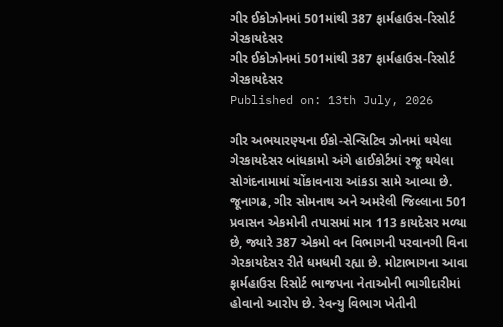ગીર ઈકોઝોનમાં 501માંથી 387 ફાર્મહાઉસ-રિસોર્ટ ગેરકાયદેસર
ગીર ઈકોઝોનમાં 501માંથી 387 ફાર્મહાઉસ-રિસોર્ટ ગેરકાયદેસર
Published on: 13th July, 2026

ગીર અભયારણ્યના ઈકો-સેન્સિટિવ ઝોનમાં થયેલા ગેરકાયદેસર બાંધકામો અંગે હાઈકોર્ટમાં રજૂ થયેલા સોગંદનામામાં ચોંકાવનારા આંકડા સામે આવ્યા છે. જૂનાગઢ, ગીર સોમનાથ અને અમરેલી જિલ્લાના 501 પ્રવાસન એકમોની તપાસમાં માત્ર 113 કાયદેસર મળ્યા છે, જ્યારે 387 એકમો વન વિભાગની પરવાનગી વિના ગેરકાયદેસર રીતે ધમધમી રહ્યા છે. મોટાભાગના આવા ફાર્મહાઉસ રિસોર્ટ ભાજપના નેતાઓની ભાગીદારીમાં હોવાનો આરોપ છે. રેવન્યુ વિભાગ ખેતીની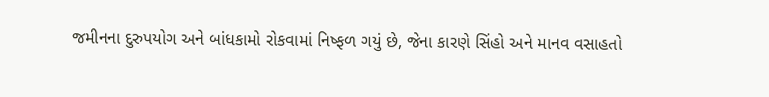જમીનના દુરુપયોગ અને બાંધકામો રોકવામાં નિષ્ફળ ગયું છે, જેના કારણે સિંહો અને માનવ વસાહતો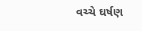વચ્ચે ઘર્ષણ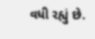વધી રહ્યું છે.